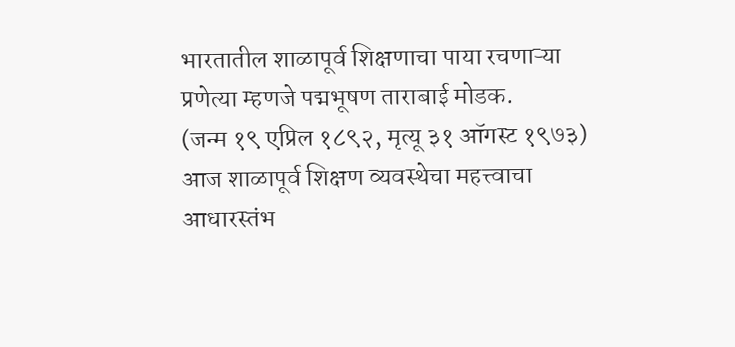भारतातील शाळापूर्व शिक्षणाचा पाया रचणाऱ्या प्रणेत्या म्हणजे पद्मभूषण ताराबाई मोडक.
(जन्म १९ एप्रिल १८९२, मृत्यू ३१ ऑगस्ट १९७३)
आज शाळापूर्व शिक्षण व्यवस्थेचा महत्त्वाचा आधारस्तंभ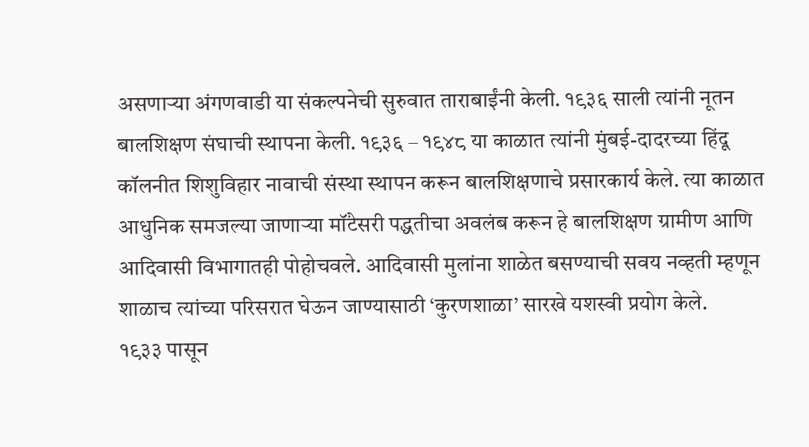असणाऱ्या अंगणवाडी या संकल्पनेची सुरुवात ताराबाईंनी केली. १९३६ साली त्यांनी नूतन बालशिक्षण संघाची स्थापना केली. १९३६ – १९४८ या काळात त्यांनी मुंबई-दादरच्या हिंदू कॉलनीत शिशुविहार नावाची संस्था स्थापन करून बालशिक्षणाचे प्रसारकार्य केले. त्या काळात आधुनिक समजल्या जाणाऱ्या मॉंटेसरी पद्धतीचा अवलंब करून हे बालशिक्षण ग्रामीण आणि आदिवासी विभागातही पोहोचवले. आदिवासी मुलांना शाळेत बसण्याची सवय नव्हती म्हणून शाळाच त्यांच्या परिसरात घेऊन जाण्यासाठी ‘कुरणशाळा’ सारखे यशस्वी प्रयोग केले.
१९३३ पासून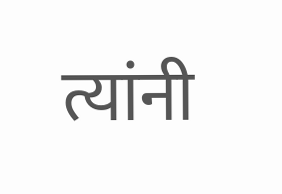त्यांनी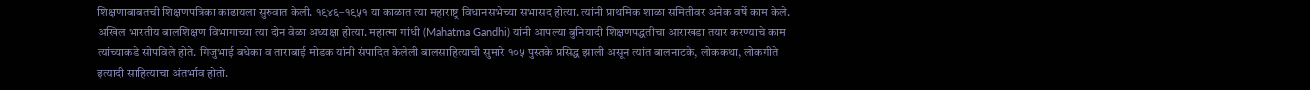शिक्षणाबाबतची शिक्षणपत्रिका काढायला सुरुवात केली. १९४६–१९५१ या काळात त्या महाराष्ट्र विधानसभेच्या सभासद होत्या. त्यांनी प्राथमिक शाळा समितीवर अनेक वर्षे काम केले. अखिल भारतीय बालशिक्षण विभागाच्या त्या दोन वेळा अध्यक्षा होत्या. महात्मा गांधी (Mahatma Gandhi) यांनी आपल्या बुनियादी शिक्षणपद्धतीचा आराखडा तयार करण्याचे काम त्यांच्याकडे सोपविले होते. गिजुभाई बधेका व ताराबाई मोडक यांनी संपादित केलेली बालसाहित्याची सुमारे १०५ पुस्तके प्रसिद्ध झाली असून त्यांत बालनाटके, लोककथा, लोकगीते इत्यादी साहित्याचा अंतर्भाव होतो.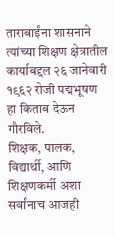ताराबाईंना शासनाने त्यांच्या शिक्षण क्षेत्रातील कार्याबद्दल २६ जानेवारी १९६२ रोजी पद्मभूषण हा किताब देऊन गौरविले.
शिक्षक, पालक, विद्यार्थी, आणि शिक्षणकर्मी अशा सर्वांनाच आजही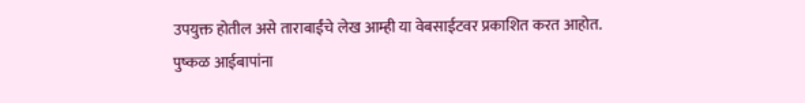उपयुक्त होतील असे ताराबाईंचे लेख आम्ही या वेबसाईटवर प्रकाशित करत आहोत.
पुष्कळ आईबापांना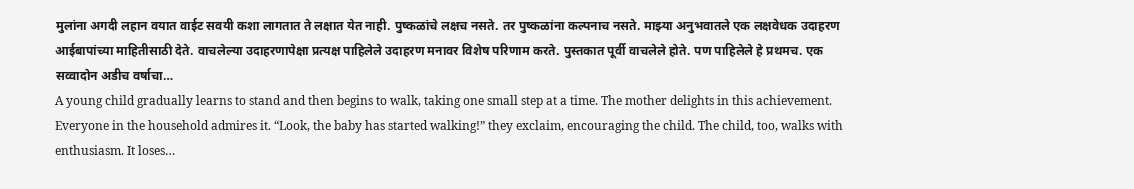मुलांना अगदी लहान वयात वाईट सवयी कशा लागतात ते लक्षात येत नाही. पुष्कळांचे लक्षच नसते. तर पुष्कळांना कल्पनाच नसते. माझ्या अनुभवातले एक लक्षवेधक उदाहरण आईबापांच्या माहितीसाठी देते. वाचलेल्या उदाहरणापेक्षा प्रत्यक्ष पाहिलेले उदाहरण मनावर विशेष परिणाम करते. पुस्तकात पूर्वी वाचलेले होते. पण पाहिलेले हे प्रथमच. एक सव्वादोन अडीच वर्षाचा…
A young child gradually learns to stand and then begins to walk, taking one small step at a time. The mother delights in this achievement. Everyone in the household admires it. “Look, the baby has started walking!” they exclaim, encouraging the child. The child, too, walks with enthusiasm. It loses…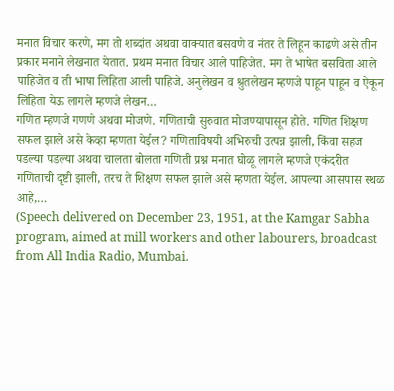मनात विचार करणे, मग तो शब्दांत अथवा वाक्यात बसवणे व नंतर ते लिहून काढणे असे तीन प्रकार मनाने लेखनात येतात. प्रथम मनात विचार आले पाहिजेत. मग ते भाषेत बसविता आले पाहिजेत व ती भाषा लिहिता आली पाहिजे. अनुलेखन व श्रुतलेखन म्हणजे पाहून पाहून व ऐकून लिहिता येऊ लागले म्हणजे लेखन…
गणित म्हणजे गणणे अथवा मोजणे. गणिताची सुरुवात मोजण्यापासून होते. गणित शिक्षण सफल झाले असे केव्हा म्हणता येईल? गणिताविषयी अभिरुची उत्पन्न झाली, किंवा सहज पडल्या पडल्या अथवा चालता बोलता गणिती प्रश्न मनात घोळू लागले म्हणजे एकंदरीत गणिताची दृष्टी झाली, तरच ते शिक्षण सफल झाले असे म्हणता येईल. आपल्या आसपास स्थळ आहे,…
(Speech delivered on December 23, 1951, at the Kamgar Sabha program, aimed at mill workers and other labourers, broadcast from All India Radio, Mumbai.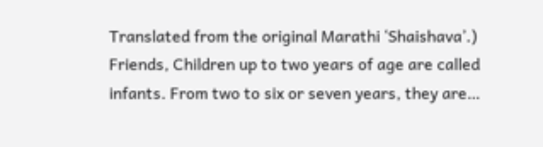Translated from the original Marathi ‘Shaishava’.) Friends, Children up to two years of age are called infants. From two to six or seven years, they are…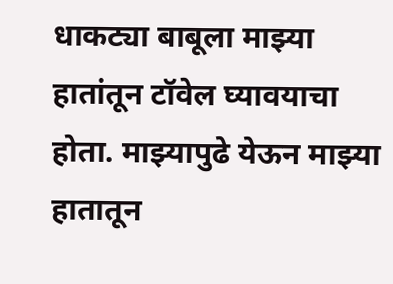धाकट्या बाबूला माझ्या हातांतून टॉवेल घ्यावयाचा होता. माझ्यापुढे येऊन माझ्या हातातून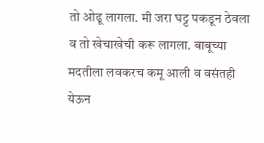तो ओढू लागला. मी जरा घट्ट पकडून ठेवला व तो खेचाखेची करू लागला. बाबूच्या मदतीला लवकरच कमू आली व वसंतही येऊन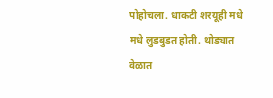पोहोचला. धाकटी शरयूही मधे मधे लुडबुडत होती. थोड्यात वेळात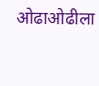ओढाओढीला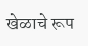खेळाचे रूप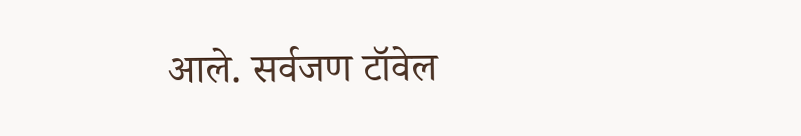आले. सर्वजण टॉवेल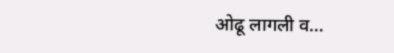ओढू लागली व…